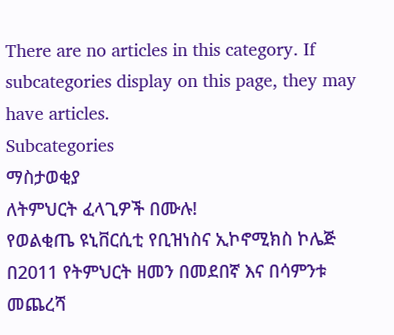There are no articles in this category. If subcategories display on this page, they may have articles.
Subcategories
ማስታወቂያ
ለትምህርት ፈላጊዎች በሙሉ!
የወልቂጤ ዩኒቨርሲቲ የቢዝነስና ኢኮኖሚክስ ኮሌጅ በ2011 የትምህርት ዘመን በመደበኛ እና በሳምንቱ መጨረሻ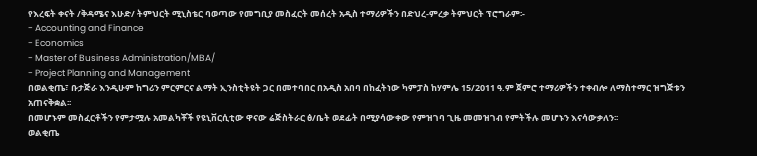የእረፍት ቀናት /ቅዳሜና እሁድ/ ትምህርት ሚኒስቴር ባወጣው የመግቢያ መስፈርት መሰረት አዲስ ተማሪዎችን በድህረ-ምረቃ ትምህርት ፕሮግራም፡-
- Accounting and Finance
- Economics
- Master of Business Administration/MBA/
- Project Planning and Management
በወልቂጤ፣ ቡታጅራ እንዲሁም ከግሪን ምርምርና ልማት ኢንስቲትዩት ጋር በመተባበር በአዲስ አበባ በከፈትነው ካምፓስ ከሃምሌ 15/2011 ዓ.ም ጀምሮ ተማሪዎችን ተቀብሎ ለማስተማር ዝግጅቱን አጠናቅቋል፡፡
በመሆኑም መስፈርቶችን የምታሟሉ አመልካቾች የዩኒቨርሲቲው ዋናው ሬጅስትራር ፅ/ቤት ወደፊት በሚያሳውቀው የምዝገባ ጊዜ መመዝገብ የምትችሉ መሆኑን እናሳውቃለን፡፡
ወልቂጤ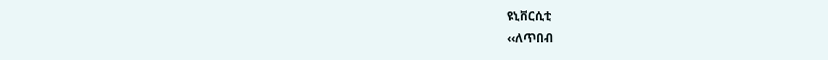ዩኒቨርሲቲ
‹‹ለጥበብ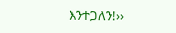እንተጋለን!››